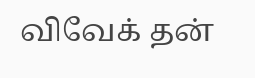விவேக் தன்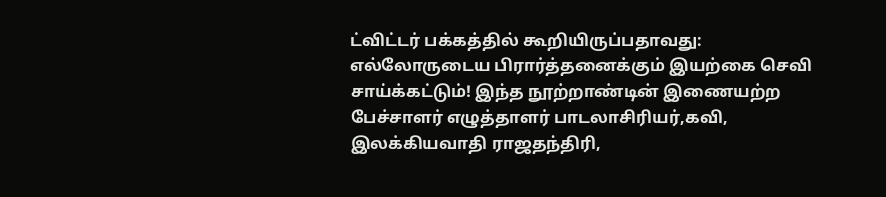ட்விட்டர் பக்கத்தில் கூறியிருப்பதாவது:
எல்லோருடைய பிரார்த்தனைக்கும் இயற்கை செவி சாய்க்கட்டும்! இந்த நூற்றாண்டின் இணையற்ற பேச்சாளர் எழுத்தாளர் பாடலாசிரியர்,கவி, இலக்கியவாதி ராஜதந்திரி,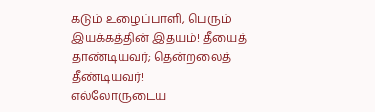கடும் உழைப்பாளி, பெரும் இயக்கத்தின் இதயம்! தீயைத் தாண்டியவர்; தென்றலைத் தீண்டியவர்!
எல்லோருடைய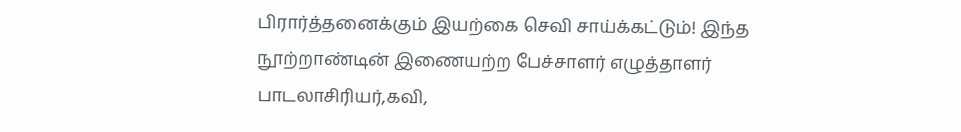பிரார்த்தனைக்கும் இயற்கை செவி சாய்க்கட்டும்! இந்த நூற்றாண்டின் இணையற்ற பேச்சாளர் எழுத்தாளர் பாடலாசிரியர்,கவி,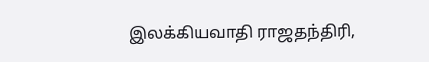இலக்கியவாதி ராஜதந்திரி,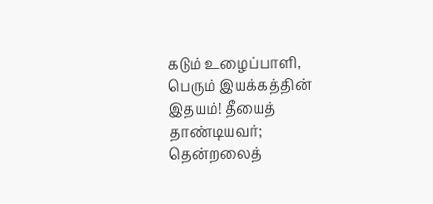கடும் உழைப்பாளி, பெரும் இயக்கத்தின் இதயம்! தீயைத் தாண்டியவர்; தென்றலைத்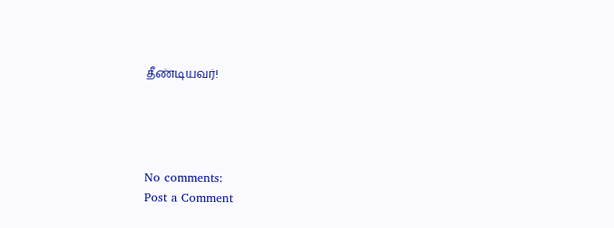தீண்டியவர்!




No comments:
Post a Comment